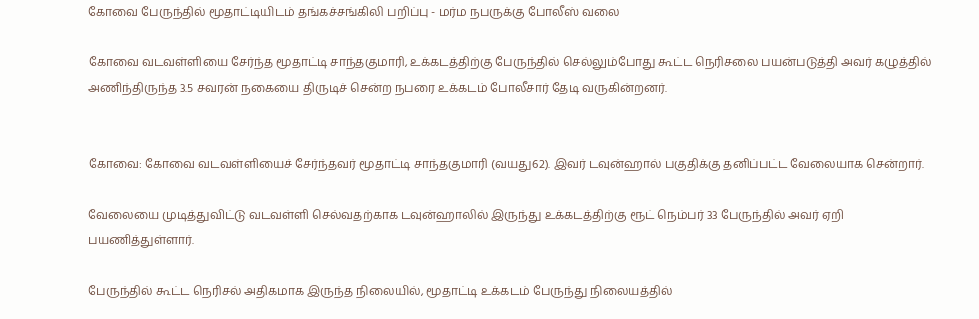கோவை பேருந்தில் மூதாட்டியிடம் தங்கச்சங்கிலி பறிப்பு - மர்ம நபருக்கு போலீஸ் வலை

கோவை வடவள்ளியை சேர்ந்த மூதாட்டி சாந்தகுமாரி, உக்கடத்திற்கு பேருந்தில் செல்லும்போது கூட்ட நெரிசலை பயன்படுத்தி அவர் கழுத்தில் அணிந்திருந்த 3.5 சவரன் நகையை திருடிச் சென்ற நபரை உக்கடம் போலீசார் தேடி வருகின்றனர்.


கோவை: கோவை வடவள்ளியைச் சேர்ந்தவர் மூதாட்டி சாந்தகுமாரி (வயது62). இவர் டவுன்ஹால் பகுதிக்கு தனிப்பட்ட வேலையாக சென்றார்.

வேலையை முடித்துவிட்டு வடவள்ளி செல்வதற்காக டவுன்ஹாலில் இருந்து உக்கடத்திற்கு ரூட் நெம்பர் 33 பேருந்தில் அவர் ஏறி பயணித்துள்ளார்.

பேருந்தில் கூட்ட நெரிசல் அதிகமாக இருந்த நிலையில், மூதாட்டி உக்கடம் பேருந்து நிலையத்தில்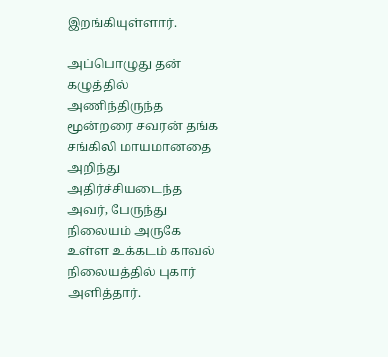இறங்கியுள்ளார்.

அப்பொழுது தன் கழுத்தில் அணிந்திருந்த மூன்றரை சவரன் தங்க சங்கிலி மாயமானதை அறிந்து அதிர்ச்சியடைந்த அவர், பேருந்து நிலையம் அருகே உள்ள உக்கடம் காவல் நிலையத்தில் புகார் அளித்தார்.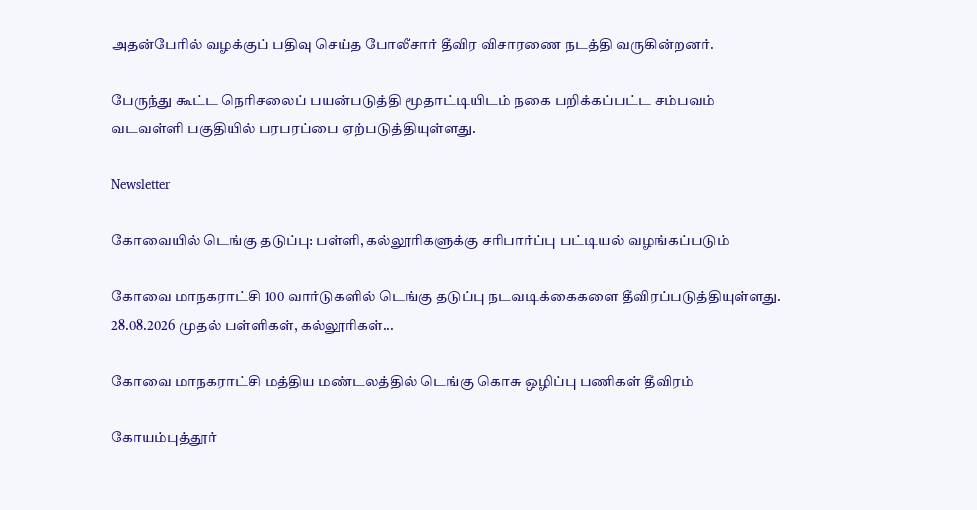அதன்பேரில் வழக்குப் பதிவு செய்த போலீசார் தீவிர விசாரணை நடத்தி வருகின்றனர்.

பேருந்து கூட்ட நெரிசலைப் பயன்படுத்தி மூதாட்டியிடம் நகை பறிக்கப்பட்ட சம்பவம் வடவள்ளி பகுதியில் பரபரப்பை ஏற்படுத்தியுள்ளது.

Newsletter

கோவையில் டெங்கு தடுப்பு: பள்ளி, கல்லூரிகளுக்கு சரிபார்ப்பு பட்டியல் வழங்கப்படும்

கோவை மாநகராட்சி 100 வார்டுகளில் டெங்கு தடுப்பு நடவடிக்கைகளை தீவிரப்படுத்தியுள்ளது. 28.08.2026 முதல் பள்ளிகள், கல்லூரிகள்...

கோவை மாநகராட்சி மத்திய மண்டலத்தில் டெங்கு கொசு ஒழிப்பு பணிகள் தீவிரம்

கோயம்புத்தூர்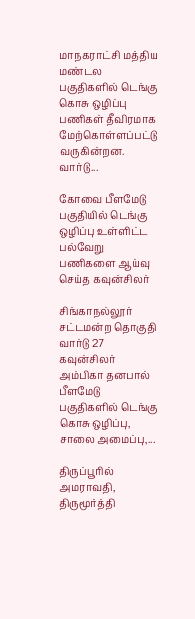மாநகராட்சி மத்திய மண்டல பகுதிகளில் டெங்கு கொசு ஒழிப்பு பணிகள் தீவிரமாக மேற்கொள்ளப்பட்டு வருகின்றன. வார்டு...

கோவை பீளமேடு பகுதியில் டெங்கு ஒழிப்பு உள்ளிட்ட பல்வேறு பணிகளை ஆய்வு செய்த கவுன்சிலர்

சிங்காநல்லூர் சட்டமன்ற தொகுதி வார்டு 27 கவுன்சிலர் அம்பிகா தனபால் பீளமேடு பகுதிகளில் டெங்கு கொசு ஒழிப்பு, சாலை அமைப்பு,...

திருப்பூரில் அமராவதி, திருமூர்த்தி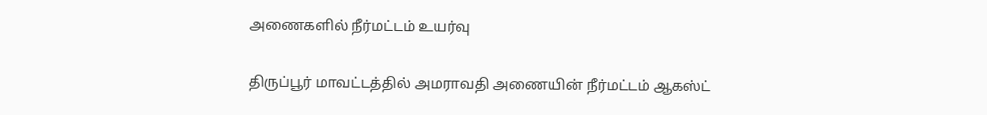அணைகளில் நீர்மட்டம் உயர்வு

திருப்பூர் மாவட்டத்தில் அமராவதி அணையின் நீர்மட்டம் ஆகஸ்ட்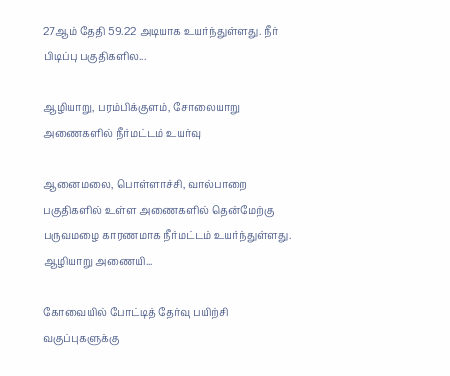27ஆம் தேதி 59.22 அடியாக உயர்ந்துள்ளது. நீர் பிடிப்பு பகுதிகளில...

ஆழியாறு, பரம்பிக்குளம், சோலையாறு அணைகளில் நீர்மட்டம் உயர்வு

ஆனைமலை, பொள்ளாச்சி, வால்பாறை பகுதிகளில் உள்ள அணைகளில் தென்மேற்கு பருவமழை காரணமாக நீர்மட்டம் உயர்ந்துள்ளது. ஆழியாறு அணையி...

கோவையில் போட்டித் தேர்வு பயிற்சி வகுப்புகளுக்கு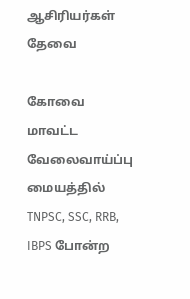ஆசிரியர்கள் தேவை

கோவை மாவட்ட வேலைவாய்ப்பு மையத்தில் TNPSC, SSC, RRB, IBPS போன்ற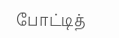போட்டித்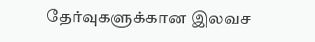தேர்வுகளுக்கான இலவச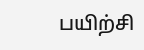பயிற்சி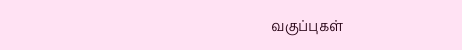வகுப்புகள்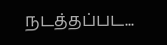நடத்தப்பட...